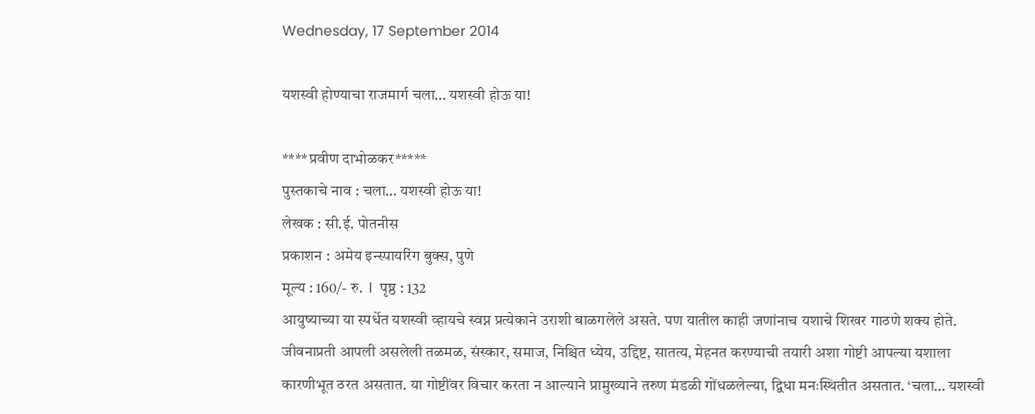Wednesday, 17 September 2014

यशस्वी होण्याचा राजमार्ग चला… यशस्वी होऊ या!

****प्रवीण दाभोळकर*****
पुस्तकाचे नाव : चला… यशस्वी होऊ या!
लेखक : सी.ई. पोतनीस
प्रकाशन : अमेय इन्स्पायरिंग बुक्स, पुणे
मूल्य : 160/- रु.  l  पृष्ठ : 132
आयुष्याच्या या स्पर्धेत यशस्वी व्हायचे स्वप्न प्रत्येकाने उराशी बाळगलेले असते. पण यातील काही जणांनाच यशाचे शिखर गाठणे शक्य होते. जीवनाप्रती आपली असलेली तळमळ, संस्कार, समाज, निश्चित ध्येय, उद्दिष्ट, सातत्य, मेहनत करण्याची तयारी अशा गोष्टी आपल्या यशाला कारणीभूत ठरत असतात. या गोष्टींवर विचार करता न आल्याने प्रामुख्याने तरुण मंडळी गोंधळलेल्या, द्विधा मनःस्थितीत असतात. ‘चला… यशस्वी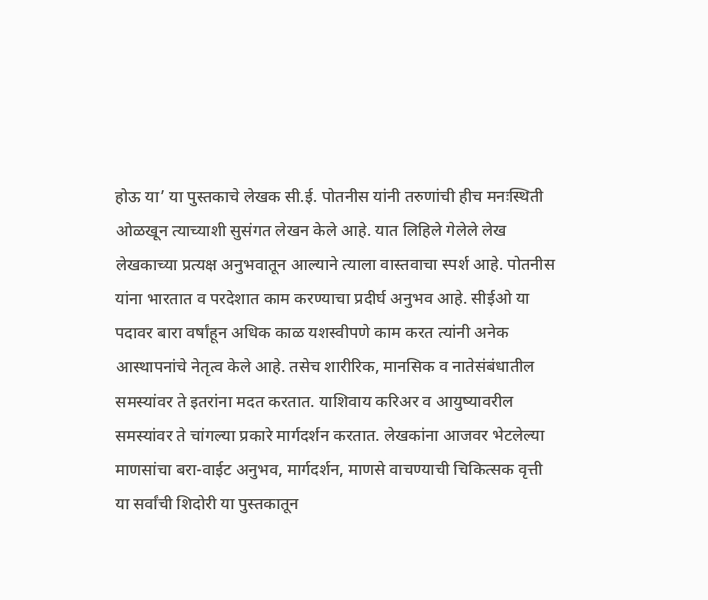होऊ या’ या पुस्तकाचे लेखक सी.ई. पोतनीस यांनी तरुणांची हीच मनःस्थिती ओळखून त्याच्याशी सुसंगत लेखन केले आहे. यात लिहिले गेलेले लेख लेखकाच्या प्रत्यक्ष अनुभवातून आल्याने त्याला वास्तवाचा स्पर्श आहे. पोतनीस यांना भारतात व परदेशात काम करण्याचा प्रदीर्घ अनुभव आहे. सीईओ या पदावर बारा वर्षांहून अधिक काळ यशस्वीपणे काम करत त्यांनी अनेक आस्थापनांचे नेतृत्व केले आहे. तसेच शारीरिक, मानसिक व नातेसंबंधातील समस्यांवर ते इतरांना मदत करतात. याशिवाय करिअर व आयुष्यावरील समस्यांवर ते चांगल्या प्रकारे मार्गदर्शन करतात. लेखकांना आजवर भेटलेल्या माणसांचा बरा-वाईट अनुभव, मार्गदर्शन, माणसे वाचण्याची चिकित्सक वृत्ती या सर्वांची शिदोरी या पुस्तकातून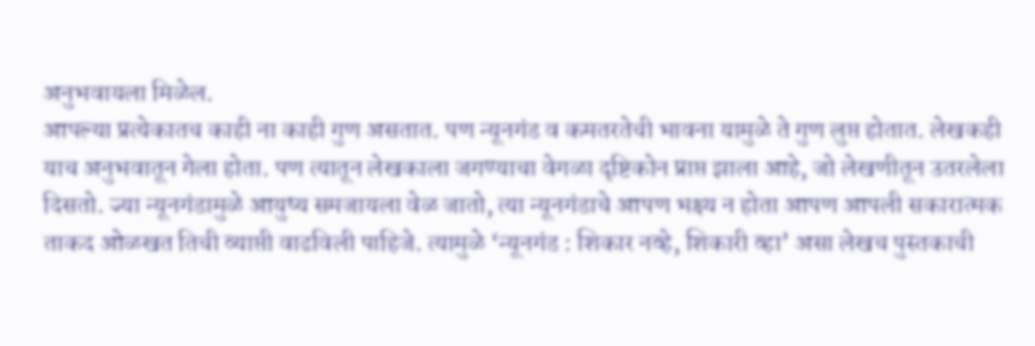अनुभवायला मिळेल.
आपल्या प्रत्येकातच काही ना काही गुण असतात. पण न्यूनगंड व कमतरतेची भावना यामुळे ते गुण लुप्त होतात. लेखकही याच अनुभवातून गेला होता. पण त्यातून लेखकाला जगण्याचा वेगळा दृष्टिकोन प्राप्त झाला आहे, जो लेखणीतून उतरलेला दिसतो. ज्या न्यूनगंडामुळे आयुष्य समजायला वेळ जातो, त्या न्यूनगंडाचे आपण भक्ष्य न होता आपण आपली सकारात्मक ताकद ओळखत तिची व्याप्ती वाढविली पाहिजे. त्यामुळे ‘न्यूनगंड : शिकार नव्हे, शिकारी व्हा’ असा लेखच पुस्तकाची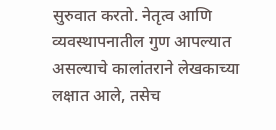सुरुवात करतो. नेतृत्व आणि व्यवस्थापनातील गुण आपल्यात असल्याचे कालांतराने लेखकाच्या लक्षात आले, तसेच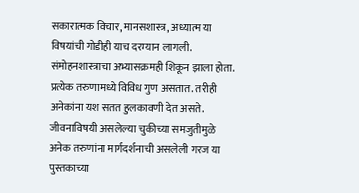सकारात्मक विचार, मानसशास्त्र, अध्यात्म या विषयांची गोडीही याच दरम्यान लागली. संमोहनशास्त्राचा अभ्यासक्रमही शिकून झाला होता.
प्रत्येक तरुणामध्ये विविध गुण असतात. तरीही अनेकांना यश सतत हुलकावणी देत असते. जीवनाविषयी असलेल्या चुकीच्या समजुतीमुळे अनेक तरुणांना मार्गदर्शनाची असलेली गरज या पुस्तकाच्या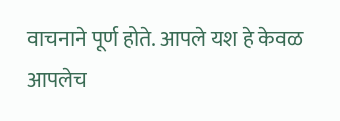वाचनाने पूर्ण होते. आपले यश हे केवळ आपलेच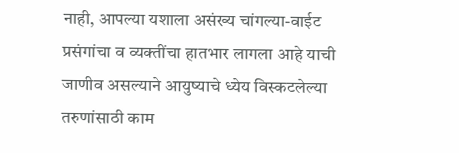नाही, आपल्या यशाला असंख्य चांगल्या-वाईट प्रसंगांचा व व्यक्तींचा हातभार लागला आहे याची जाणीव असल्याने आयुष्याचे ध्येय विस्कटलेल्या तरुणांसाठी काम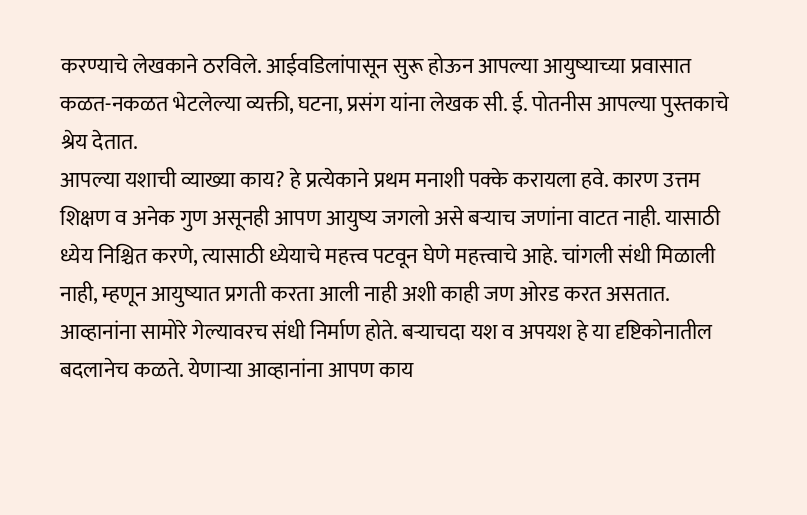करण्याचे लेखकाने ठरविले. आईवडिलांपासून सुरू होऊन आपल्या आयुष्याच्या प्रवासात कळत-नकळत भेटलेल्या व्यक्ती, घटना, प्रसंग यांना लेखक सी. ई. पोतनीस आपल्या पुस्तकाचे श्रेय देतात.
आपल्या यशाची व्याख्या काय? हे प्रत्येकाने प्रथम मनाशी पक्के करायला हवे. कारण उत्तम शिक्षण व अनेक गुण असूनही आपण आयुष्य जगलो असे बऱ्याच जणांना वाटत नाही. यासाठी ध्येय निश्चित करणे, त्यासाठी ध्येयाचे महत्त्व पटवून घेणे महत्त्वाचे आहे. चांगली संधी मिळाली नाही, म्हणून आयुष्यात प्रगती करता आली नाही अशी काही जण ओरड करत असतात. आव्हानांना सामोरे गेल्यावरच संधी निर्माण होते. बऱ्याचदा यश व अपयश हे या दृष्टिकोनातील बदलानेच कळते. येणाऱ्या आव्हानांना आपण काय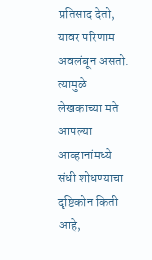प्रतिसाद देतो, यावर परिणाम अवलंबून असतो. त्यामुळे लेखकाच्या मते आपल्या आव्हानांमध्ये संधी शोधण्याचा दृष्टिकोन किती आहे,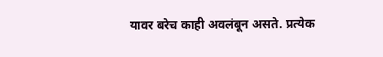यावर बरेच काही अवलंबून असते. प्रत्येक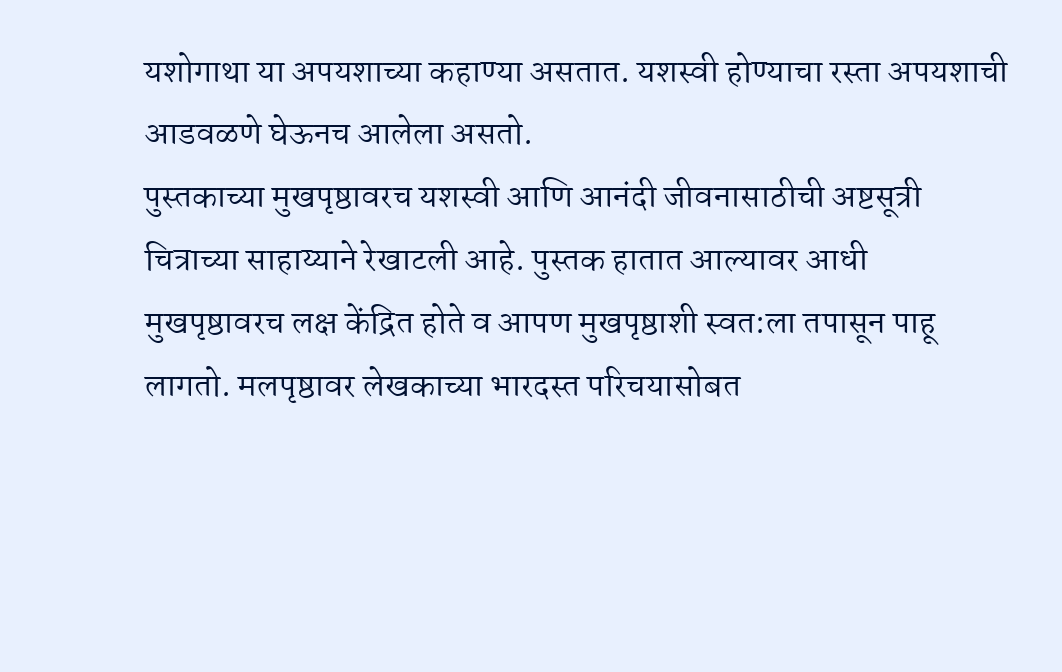यशोगाथा या अपयशाच्या कहाण्या असतात. यशस्वी होण्याचा रस्ता अपयशाची आडवळणे घेऊनच आलेला असतो.
पुस्तकाच्या मुखपृष्ठावरच यशस्वी आणि आनंदी जीवनासाठीची अष्टसूत्री चित्राच्या साहाय्याने रेखाटली आहे. पुस्तक हातात आल्यावर आधी मुखपृष्ठावरच लक्ष केंद्रित होते व आपण मुखपृष्ठाशी स्वत:ला तपासून पाहू लागतो. मलपृष्ठावर लेखकाच्या भारदस्त परिचयासोबत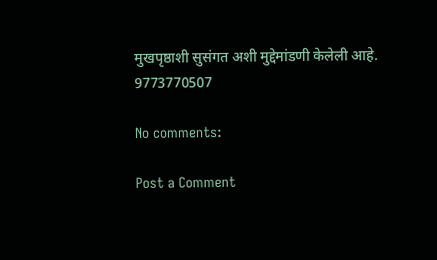मुखपृष्ठाशी सुसंगत अशी मुद्देमांडणी केलेली आहे.
9773770507

No comments:

Post a Comment